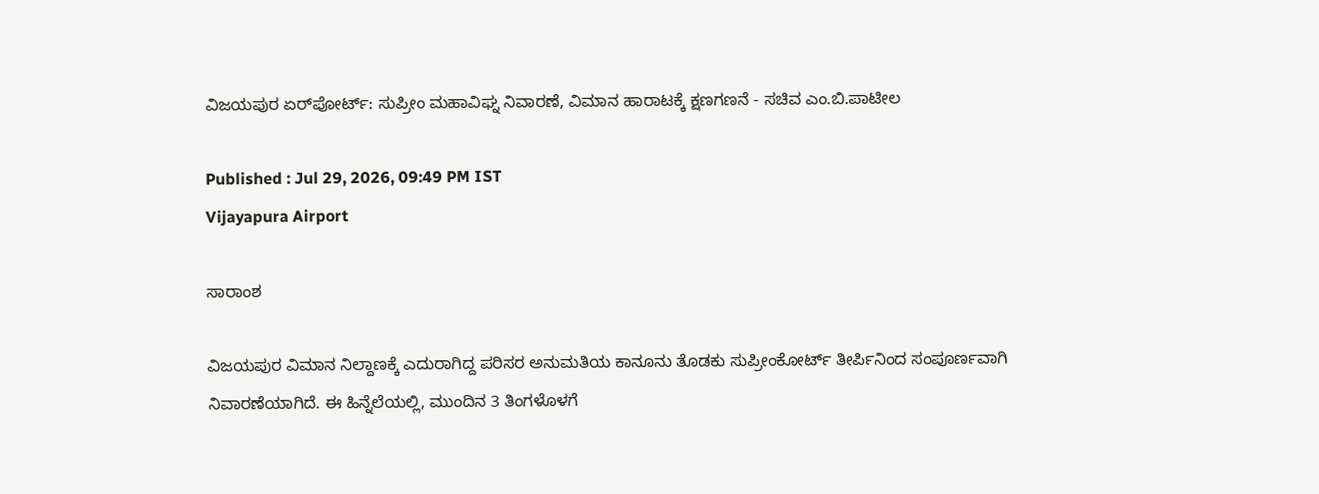ವಿಜಯಪುರ ಏರ್‌ಪೋರ್ಟ್‌: ಸುಪ್ರೀಂ ಮಹಾವಿಘ್ನ ನಿವಾರಣೆ, ವಿಮಾನ ಹಾರಾಟಕ್ಕೆ ಕ್ಷಣಗಣನೆ - ಸಚಿವ ಎಂ.ಬಿ.ಪಾಟೀಲ

Published : Jul 29, 2026, 09:49 PM IST
Vijayapura Airport

ಸಾರಾಂಶ

ವಿಜಯಪುರ ವಿಮಾನ ನಿಲ್ದಾಣಕ್ಕೆ ಎದುರಾಗಿದ್ದ ಪರಿಸರ ಅನುಮತಿಯ ಕಾನೂನು ತೊಡಕು ಸುಪ್ರೀಂಕೋರ್ಟ್ ತೀರ್ಪಿನಿಂದ ಸಂಪೂರ್ಣವಾಗಿ ನಿವಾರಣೆಯಾಗಿದೆ. ಈ ಹಿನ್ನೆಲೆಯಲ್ಲಿ, ಮುಂದಿನ 3 ತಿಂಗಳೊಳಗೆ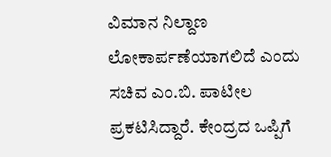ವಿಮಾನ ನಿಲ್ದಾಣ ಲೋಕಾರ್ಪಣೆಯಾಗಲಿದೆ ಎಂದು ಸಚಿವ ಎಂ.ಬಿ. ಪಾಟೀಲ ಪ್ರಕಟಿಸಿದ್ದಾರೆ. ಕೇಂದ್ರದ ಒಪ್ಪಿಗೆ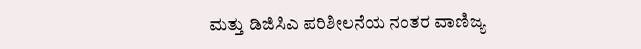ಮತ್ತು ಡಿಜಿಸಿಎ ಪರಿಶೀಲನೆಯ ನಂತರ ವಾಣಿಜ್ಯ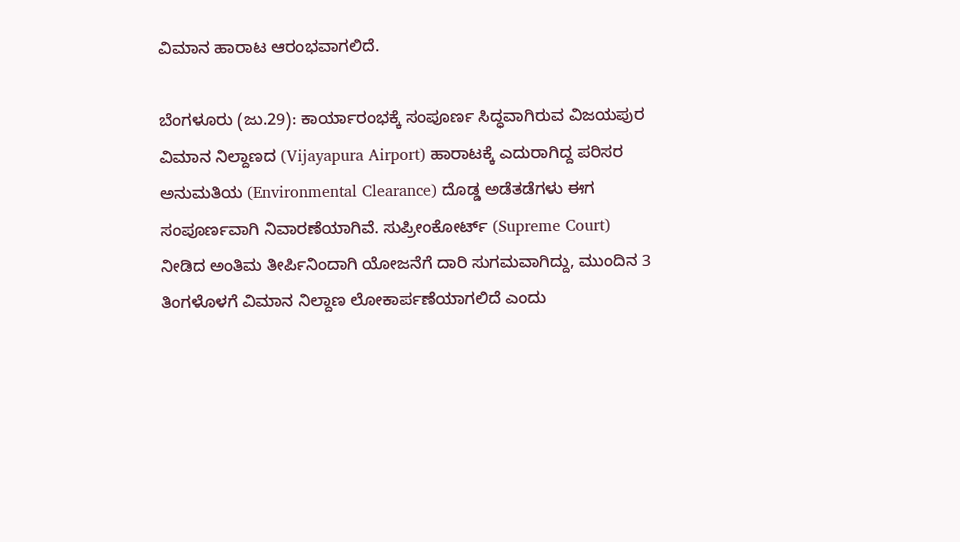ವಿಮಾನ ಹಾರಾಟ ಆರಂಭವಾಗಲಿದೆ.

ಬೆಂಗಳೂರು (ಜು.29): ಕಾರ್ಯಾರಂಭಕ್ಕೆ ಸಂಪೂರ್ಣ ಸಿದ್ಧವಾಗಿರುವ ವಿಜಯಪುರ ವಿಮಾನ ನಿಲ್ದಾಣದ (Vijayapura Airport) ಹಾರಾಟಕ್ಕೆ ಎದುರಾಗಿದ್ದ ಪರಿಸರ ಅನುಮತಿಯ (Environmental Clearance) ದೊಡ್ಡ ಅಡೆತಡೆಗಳು ಈಗ ಸಂಪೂರ್ಣವಾಗಿ ನಿವಾರಣೆಯಾಗಿವೆ. ಸುಪ್ರೀಂಕೋರ್ಟ್ (Supreme Court) ನೀಡಿದ ಅಂತಿಮ ತೀರ್ಪಿನಿಂದಾಗಿ ಯೋಜನೆಗೆ ದಾರಿ ಸುಗಮವಾಗಿದ್ದು, ಮುಂದಿನ 3 ತಿಂಗಳೊಳಗೆ ವಿಮಾನ ನಿಲ್ದಾಣ ಲೋಕಾರ್ಪಣೆಯಾಗಲಿದೆ ಎಂದು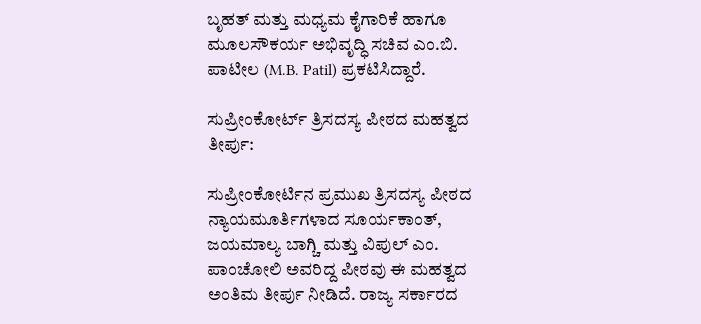ಬೃಹತ್ ಮತ್ತು ಮಧ್ಯಮ ಕೈಗಾರಿಕೆ ಹಾಗೂ ಮೂಲಸೌಕರ್ಯ ಅಭಿವೃದ್ಧಿ ಸಚಿವ ಎಂ.ಬಿ. ಪಾಟೀಲ (M.B. Patil) ಪ್ರಕಟಿಸಿದ್ದಾರೆ.

ಸುಪ್ರೀಂಕೋರ್ಟ್ ತ್ರಿಸದಸ್ಯ ಪೀಠದ ಮಹತ್ವದ ತೀರ್ಪು:

ಸುಪ್ರೀಂಕೋರ್ಟಿನ ಪ್ರಮುಖ ತ್ರಿಸದಸ್ಯ ಪೀಠದ ನ್ಯಾಯಮೂರ್ತಿಗಳಾದ ಸೂರ್ಯಕಾಂತ್, ಜಯಮಾಲ್ಯ ಬಾಗ್ಚಿ ಮತ್ತು ವಿಪುಲ್ ಎಂ. ಪಾಂಚೋಲಿ ಅವರಿದ್ದ ಪೀಠವು ಈ ಮಹತ್ವದ ಅಂತಿಮ ತೀರ್ಪು ನೀಡಿದೆ. ರಾಜ್ಯ ಸರ್ಕಾರದ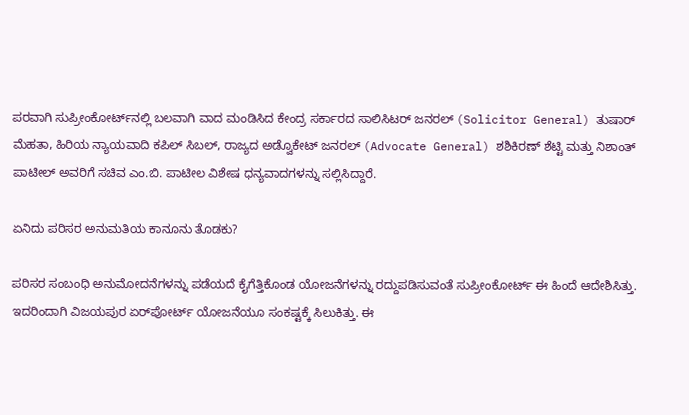ಪರವಾಗಿ ಸುಪ್ರೀಂಕೋರ್ಟ್‌ನಲ್ಲಿ ಬಲವಾಗಿ ವಾದ ಮಂಡಿಸಿದ ಕೇಂದ್ರ ಸರ್ಕಾರದ ಸಾಲಿಸಿಟರ್ ಜನರಲ್ (Solicitor General) ತುಷಾರ್ ಮೆಹತಾ, ಹಿರಿಯ ನ್ಯಾಯವಾದಿ ಕಪಿಲ್ ಸಿಬಲ್, ರಾಜ್ಯದ ಅಡ್ವೊಕೇಟ್ ಜನರಲ್ (Advocate General) ಶಶಿಕಿರಣ್ ಶೆಟ್ಟಿ ಮತ್ತು ನಿಶಾಂತ್ ಪಾಟೀಲ್ ಅವರಿಗೆ ಸಚಿವ ಎಂ.ಬಿ. ಪಾಟೀಲ ವಿಶೇಷ ಧನ್ಯವಾದಗಳನ್ನು ಸಲ್ಲಿಸಿದ್ದಾರೆ.

ಏನಿದು ಪರಿಸರ ಅನುಮತಿಯ ಕಾನೂನು ತೊಡಕು?

ಪರಿಸರ ಸಂಬಂಧಿ ಅನುಮೋದನೆಗಳನ್ನು ಪಡೆಯದೆ ಕೈಗೆತ್ತಿಕೊಂಡ ಯೋಜನೆಗಳನ್ನು ರದ್ದುಪಡಿಸುವಂತೆ ಸುಪ್ರೀಂಕೋರ್ಟ್ ಈ ಹಿಂದೆ ಆದೇಶಿಸಿತ್ತು. ಇದರಿಂದಾಗಿ ವಿಜಯಪುರ ಏರ್‌ಪೋರ್ಟ್‌ ಯೋಜನೆಯೂ ಸಂಕಷ್ಟಕ್ಕೆ ಸಿಲುಕಿತ್ತು. ಈ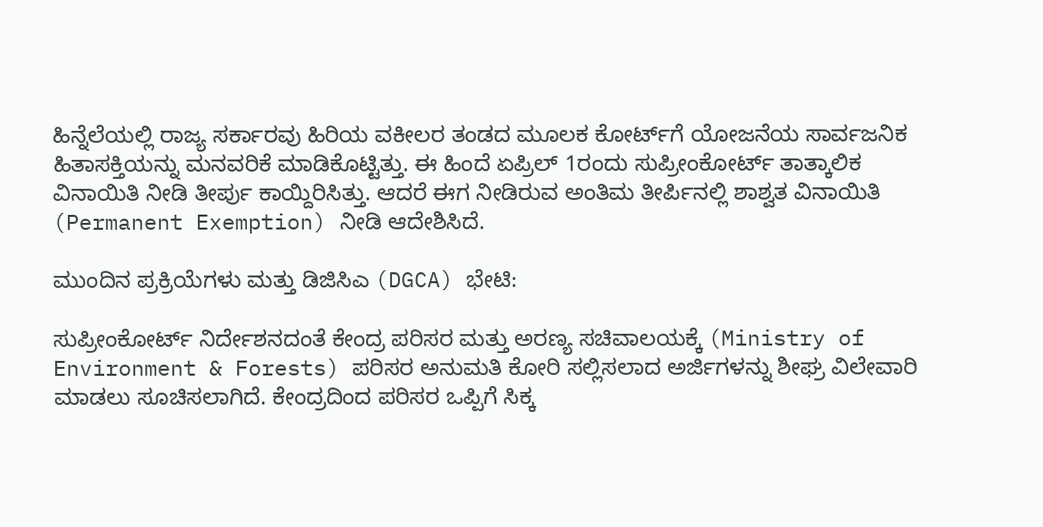ಹಿನ್ನೆಲೆಯಲ್ಲಿ ರಾಜ್ಯ ಸರ್ಕಾರವು ಹಿರಿಯ ವಕೀಲರ ತಂಡದ ಮೂಲಕ ಕೋರ್ಟ್‌ಗೆ ಯೋಜನೆಯ ಸಾರ್ವಜನಿಕ ಹಿತಾಸಕ್ತಿಯನ್ನು ಮನವರಿಕೆ ಮಾಡಿಕೊಟ್ಟಿತ್ತು. ಈ ಹಿಂದೆ ಏಪ್ರಿಲ್ 1ರಂದು ಸುಪ್ರೀಂಕೋರ್ಟ್ ತಾತ್ಕಾಲಿಕ ವಿನಾಯಿತಿ ನೀಡಿ ತೀರ್ಪು ಕಾಯ್ದಿರಿಸಿತ್ತು. ಆದರೆ ಈಗ ನೀಡಿರುವ ಅಂತಿಮ ತೀರ್ಪಿನಲ್ಲಿ ಶಾಶ್ವತ ವಿನಾಯಿತಿ (Permanent Exemption) ನೀಡಿ ಆದೇಶಿಸಿದೆ.

ಮುಂದಿನ ಪ್ರಕ್ರಿಯೆಗಳು ಮತ್ತು ಡಿಜಿಸಿಎ (DGCA) ಭೇಟಿ:

ಸುಪ್ರೀಂಕೋರ್ಟ್ ನಿರ್ದೇಶನದಂತೆ ಕೇಂದ್ರ ಪರಿಸರ ಮತ್ತು ಅರಣ್ಯ ಸಚಿವಾಲಯಕ್ಕೆ (Ministry of Environment & Forests) ಪರಿಸರ ಅನುಮತಿ ಕೋರಿ ಸಲ್ಲಿಸಲಾದ ಅರ್ಜಿಗಳನ್ನು ಶೀಘ್ರ ವಿಲೇವಾರಿ ಮಾಡಲು ಸೂಚಿಸಲಾಗಿದೆ. ಕೇಂದ್ರದಿಂದ ಪರಿಸರ ಒಪ್ಪಿಗೆ ಸಿಕ್ಕ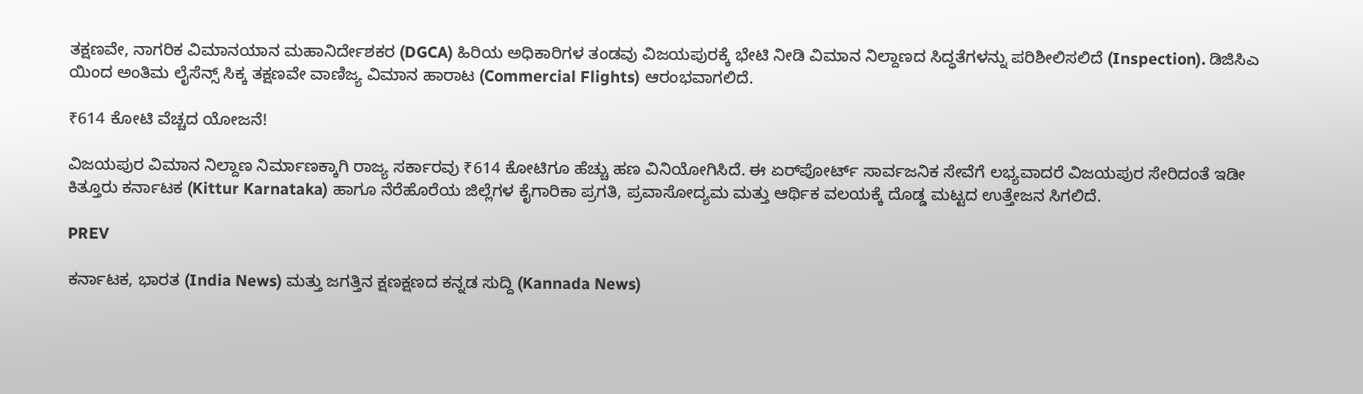ತಕ್ಷಣವೇ, ನಾಗರಿಕ ವಿಮಾನಯಾನ ಮಹಾನಿರ್ದೇಶಕರ (DGCA) ಹಿರಿಯ ಅಧಿಕಾರಿಗಳ ತಂಡವು ವಿಜಯಪುರಕ್ಕೆ ಭೇಟಿ ನೀಡಿ ವಿಮಾನ ನಿಲ್ದಾಣದ ಸಿದ್ಧತೆಗಳನ್ನು ಪರಿಶೀಲಿಸಲಿದೆ (Inspection). ಡಿಜಿಸಿಎ ಯಿಂದ ಅಂತಿಮ ಲೈಸೆನ್ಸ್ ಸಿಕ್ಕ ತಕ್ಷಣವೇ ವಾಣಿಜ್ಯ ವಿಮಾನ ಹಾರಾಟ (Commercial Flights) ಆರಂಭವಾಗಲಿದೆ.

₹614 ಕೋಟಿ ವೆಚ್ಚದ ಯೋಜನೆ!

ವಿಜಯಪುರ ವಿಮಾನ ನಿಲ್ದಾಣ ನಿರ್ಮಾಣಕ್ಕಾಗಿ ರಾಜ್ಯ ಸರ್ಕಾರವು ₹614 ಕೋಟಿಗೂ ಹೆಚ್ಚು ಹಣ ವಿನಿಯೋಗಿಸಿದೆ. ಈ ಏರ್‌ಪೋರ್ಟ್ ಸಾರ್ವಜನಿಕ ಸೇವೆಗೆ ಲಭ್ಯವಾದರೆ ವಿಜಯಪುರ ಸೇರಿದಂತೆ ಇಡೀ ಕಿತ್ತೂರು ಕರ್ನಾಟಕ (Kittur Karnataka) ಹಾಗೂ ನೆರೆಹೊರೆಯ ಜಿಲ್ಲೆಗಳ ಕೈಗಾರಿಕಾ ಪ್ರಗತಿ, ಪ್ರವಾಸೋದ್ಯಮ ಮತ್ತು ಆರ್ಥಿಕ ವಲಯಕ್ಕೆ ದೊಡ್ಡ ಮಟ್ಟದ ಉತ್ತೇಜನ ಸಿಗಲಿದೆ.

PREV

ಕರ್ನಾಟಕ, ಭಾರತ (India News) ಮತ್ತು ಜಗತ್ತಿನ ಕ್ಷಣಕ್ಷಣದ ಕನ್ನಡ ಸುದ್ದಿ (Kannada News)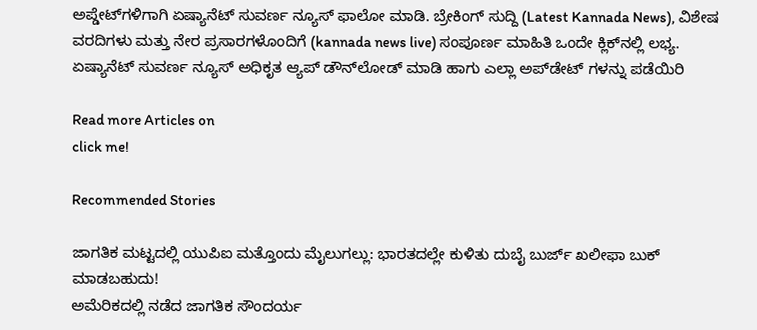ಅಪ್ಡೇಟ್‌ಗಳಿಗಾಗಿ ಏಷ್ಯಾನೆಟ್ ಸುವರ್ಣ ನ್ಯೂಸ್‌ ಫಾಲೋ ಮಾಡಿ. ಬ್ರೇಕಿಂಗ್ ಸುದ್ದಿ (Latest Kannada News), ವಿಶೇಷ ವರದಿಗಳು ಮತ್ತು ನೇರ ಪ್ರಸಾರಗಳೊಂದಿಗೆ (kannada news live) ಸಂಪೂರ್ಣ ಮಾಹಿತಿ ಒಂದೇ ಕ್ಲಿಕ್‌ನಲ್ಲಿ ಲಭ್ಯ. ಏಷ್ಯಾನೆಟ್ ಸುವರ್ಣ ನ್ಯೂಸ್ ಅಧಿಕೃತ ಆ್ಯಪ್ ಡೌನ್‌ಲೋಡ್ ಮಾಡಿ ಹಾಗು ಎಲ್ಲಾ ಅಪ್‌ಡೇಟ್ ಗಳನ್ನು ಪಡೆಯಿರಿ

Read more Articles on
click me!

Recommended Stories

ಜಾಗತಿಕ ಮಟ್ಟದಲ್ಲಿ ಯುಪಿಐ ಮತ್ತೊಂದು ಮೈಲುಗಲ್ಲು: ಭಾರತದಲ್ಲೇ ಕುಳಿತು ದುಬೈ ಬುರ್ಜ್ ಖಲೀಫಾ ಬುಕ್ ಮಾಡಬಹುದು!
ಅಮೆರಿಕದಲ್ಲಿ ನಡೆದ ಜಾಗತಿಕ ಸೌಂದರ್ಯ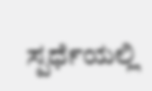ಸ್ಪರ್ಧೆಯಲ್ಲಿ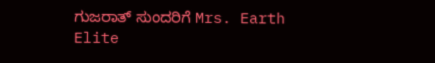ಗುಜರಾತ್ ಸುಂದರಿಗೆ Mrs. Earth Elite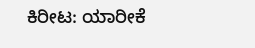ಕಿರೀಟ: ಯಾರೀಕೆ